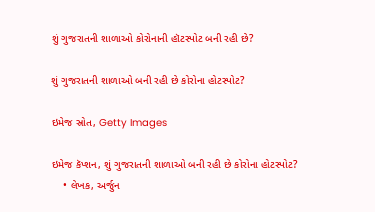શું ગુજરાતની શાળાઓ કોરોનાની હૉટસ્પોટ બની રહી છે?

શું ગુજરાતની શાળાઓ બની રહી છે કોરોના હોટસ્પોટ?

ઇમેજ સ્રોત, Getty Images

ઇમેજ કૅપ્શન, શું ગુજરાતની શાળાઓ બની રહી છે કોરોના હોટસ્પોટ?
    • લેખક, અર્જુન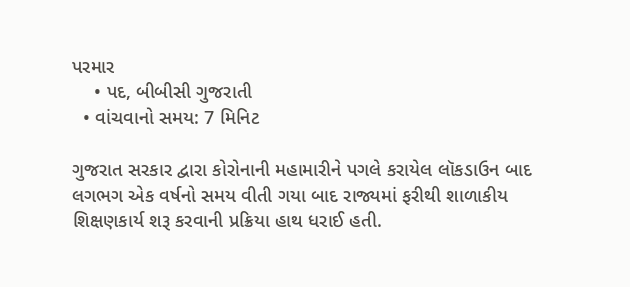પરમાર
    • પદ, બીબીસી ગુજરાતી
  • વાંચવાનો સમય: 7 મિનિટ

ગુજરાત સરકાર દ્વારા કોરોનાની મહામારીને પગલે કરાયેલ લૉકડાઉન બાદ લગભગ એક વર્ષનો સમય વીતી ગયા બાદ રાજ્યમાં ફરીથી શાળાકીય શિક્ષણકાર્ય શરૂ કરવાની પ્રક્રિયા હાથ ધરાઈ હતી.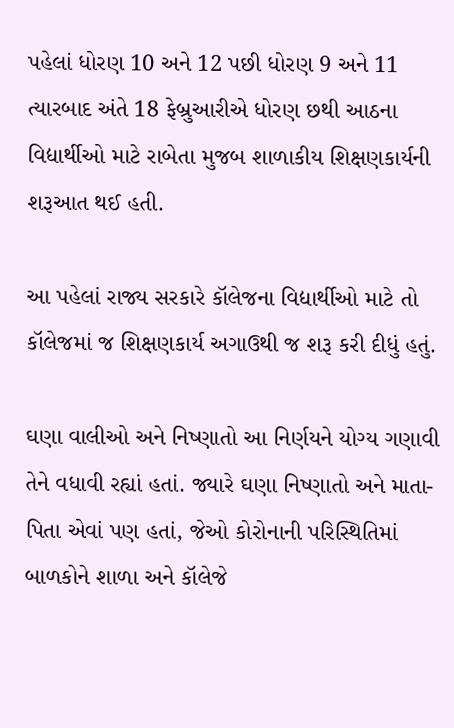પહેલાં ધોરણ 10 અને 12 પછી ધોરણ 9 અને 11 ત્યારબાદ અંતે 18 ફેબ્રુઆરીએ ધોરણ છથી આઠના વિદ્યાર્થીઓ માટે રાબેતા મુજબ શાળાકીય શિક્ષણકાર્યની શરૂઆત થઈ હતી.

આ પહેલાં રાજ્ય સરકારે કૉલેજના વિદ્યાર્થીઓ માટે તો કૉલેજમાં જ શિક્ષણકાર્ય અગાઉથી જ શરૂ કરી દીધું હતું.

ઘણા વાલીઓ અને નિષ્ણાતો આ નિર્ણયને યોગ્ય ગણાવી તેને વધાવી રહ્યાં હતાં. જ્યારે ઘણા નિષ્ણાતો અને માતા-પિતા એવાં પણ હતાં, જેઓ કોરોનાની પરિસ્થિતિમાં બાળકોને શાળા અને કૉલેજે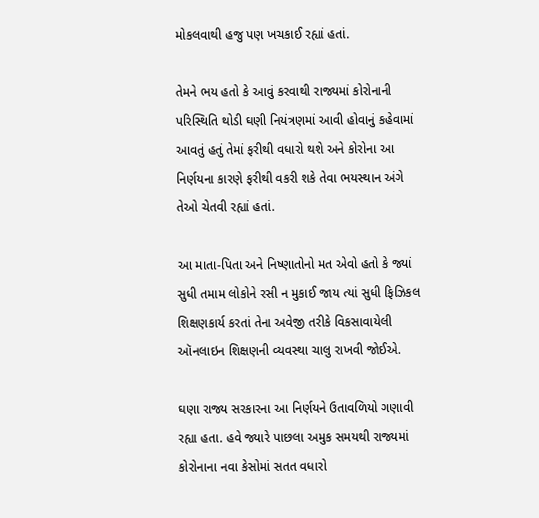મોકલવાથી હજુ પણ ખચકાઈ રહ્યાં હતાં.

તેમને ભય હતો કે આવું કરવાથી રાજ્યમાં કોરોનાની પરિસ્થિતિ થોડી ઘણી નિયંત્રણમાં આવી હોવાનું કહેવામાં આવતું હતું તેમાં ફરીથી વધારો થશે અને કોરોના આ નિર્ણયના કારણે ફરીથી વકરી શકે તેવા ભયસ્થાન અંગે તેઓ ચેતવી રહ્યાં હતાં.

આ માતા-પિતા અને નિષ્ણાતોનો મત એવો હતો કે જ્યાં સુધી તમામ લોકોને રસી ન મુકાઈ જાય ત્યાં સુધી ફિઝિકલ શિક્ષણકાર્ય કરતાં તેના અવેજી તરીકે વિકસાવાયેલી ઑનલાઇન શિક્ષણની વ્યવસ્થા ચાલુ રાખવી જોઈએ.

ઘણા રાજ્ય સરકારના આ નિર્ણયને ઉતાવળિયો ગણાવી રહ્યા હતા. હવે જ્યારે પાછલા અમુક સમયથી રાજ્યમાં કોરોનાના નવા કેસોમાં સતત વધારો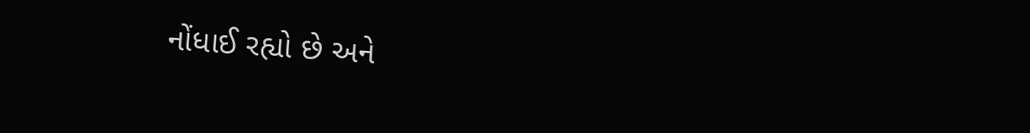નોંધાઈ રહ્યો છે અને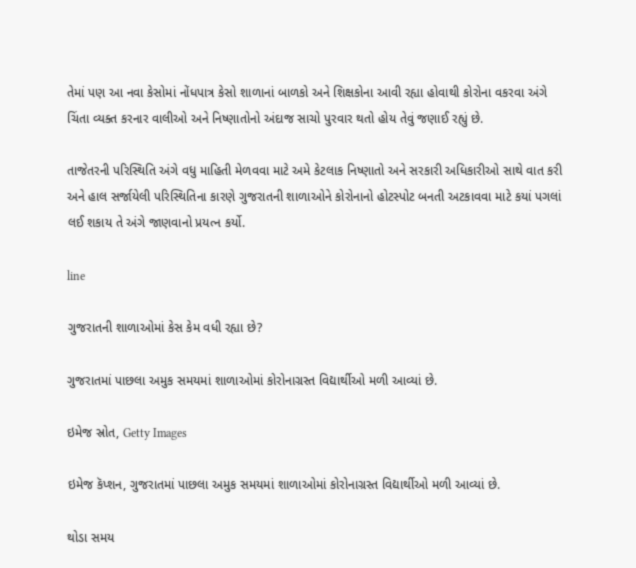તેમાં પણ આ નવા કેસોમાં નોંધપાત્ર કેસો શાળાનાં બાળકો અને શિક્ષકોના આવી રહ્યા હોવાથી કોરોના વકરવા અંગે ચિંતા વ્યક્ત કરનાર વાલીઓ અને નિષ્ણાતોનો અંદાજ સાચો પુરવાર થતો હોય તેવું જણાઈ રહ્યું છે.

તાજેતરની પરિસ્થિતિ અંગે વધુ માહિતી મેળવવા માટે અમે કેટલાક નિષ્ણાતો અને સરકારી અધિકારીઓ સાથે વાત કરી અને હાલ સર્જાયેલી પરિસ્થિતિના કારણે ગુજરાતની શાળાઓને કોરોનાનો હોટસ્પોટ બનતી અટકાવવા માટે કયાં પગલાં લઈ શકાય તે અંગે જાણવાનો પ્રયત્ન કર્યો.

line

ગુજરાતની શાળાઓમાં કેસ કેમ વધી રહ્યા છે?

ગુજરાતમાં પાછલા અમુક સમયમાં શાળાઓમાં કોરોનાગ્રસ્ત વિદ્યાર્થીઓ મળી આવ્યાં છે.

ઇમેજ સ્રોત, Getty Images

ઇમેજ કૅપ્શન, ગુજરાતમાં પાછલા અમુક સમયમાં શાળાઓમાં કોરોનાગ્રસ્ત વિદ્યાર્થીઓ મળી આવ્યાં છે.

થોડા સમય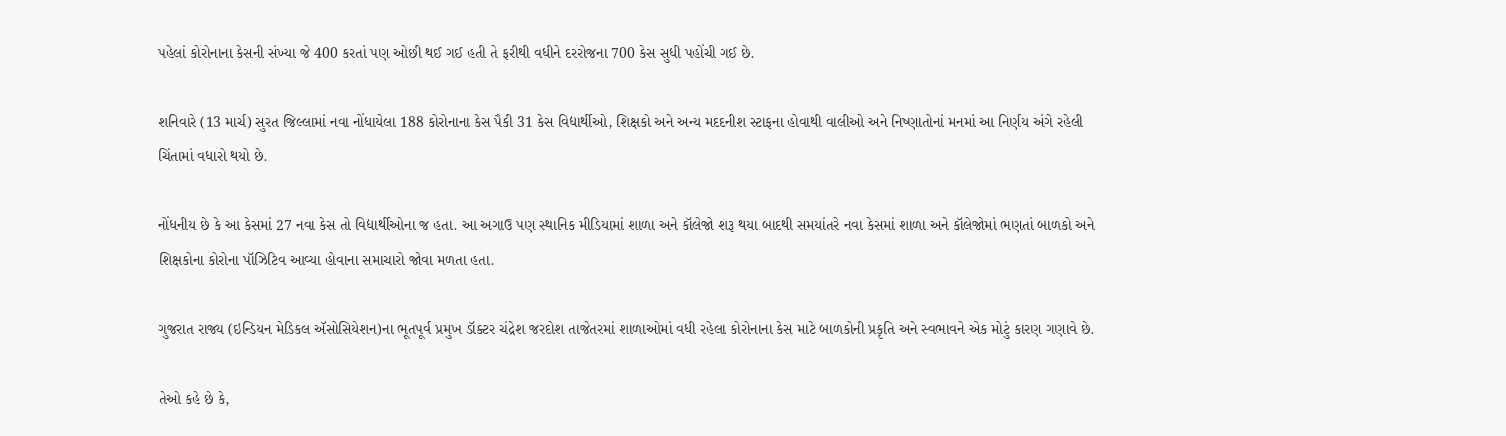પહેલાં કોરોનાના કેસની સંખ્યા જે 400 કરતાં પણ ઓછી થઈ ગઈ હતી તે ફરીથી વધીને દરરોજના 700 કેસ સુધી પહોંચી ગઈ છે.

શનિવારે (13 માર્ચ) સુરત જિલ્લામાં નવા નોંધાયેલા 188 કોરોનાના કેસ પૈકી 31 કેસ વિદ્યાર્થીઓ, શિક્ષકો અને અન્ય મદદનીશ સ્ટાફના હોવાથી વાલીઓ અને નિષ્ણાતોનાં મનમાં આ નિર્ણય અંગે રહેલી ચિંતામાં વધારો થયો છે.

નોંધનીય છે કે આ કેસમાં 27 નવા કેસ તો વિદ્યાર્થીઓના જ હતા. આ અગાઉ પણ સ્થાનિક મીડિયામાં શાળા અને કૉલેજો શરૂ થયા બાદથી સમયાંતરે નવા કેસમાં શાળા અને કૉલેજોમાં ભણતાં બાળકો અને શિક્ષકોના કોરોના પૉઝિટિવ આવ્યા હોવાના સમાચારો જોવા મળતા હતા.

ગુજરાત રાજ્ય (ઇન્ડિયન મેડિકલ ઍસોસિયેશન)ના ભૂતપૂર્વ પ્રમુખ ડૉક્ટર ચંદ્રેશ જરદોશ તાજેતરમાં શાળાઓમાં વધી રહેલા કોરોનાના કેસ માટે બાળકોની પ્રકૃતિ અને સ્વભાવને એક મોટું કારણ ગણાવે છે.

તેઓ કહે છે કે,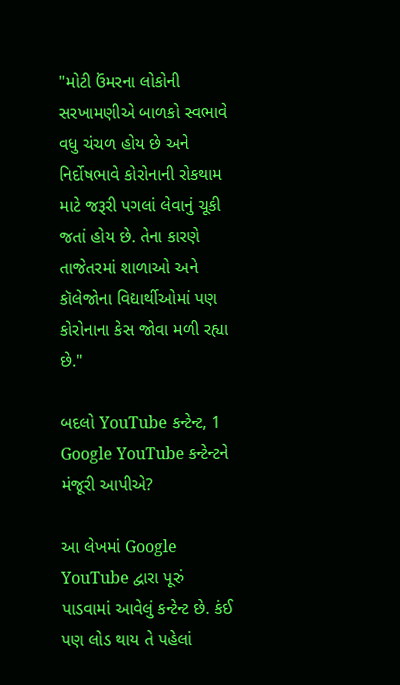"મોટી ઉંમરના લોકોની સરખામણીએ બાળકો સ્વભાવે વધુ ચંચળ હોય છે અને નિર્દોષભાવે કોરોનાની રોકથામ માટે જરૂરી પગલાં લેવાનું ચૂકી જતાં હોય છે. તેના કારણે તાજેતરમાં શાળાઓ અને કૉલેજોના વિદ્યાર્થીઓમાં પણ કોરોનાના કેસ જોવા મળી રહ્યા છે."

બદલો YouTube કન્ટેન્ટ, 1
Google YouTube કન્ટેન્ટને મંજૂરી આપીએ?

આ લેખમાં Google YouTube દ્વારા પૂરું પાડવામાં આવેલું કન્ટેન્ટ છે. કંઈ પણ લોડ થાય તે પહેલાં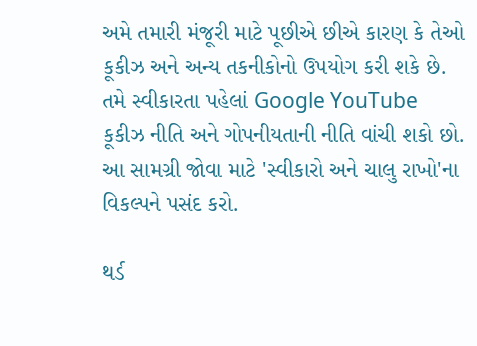અમે તમારી મંજૂરી માટે પૂછીએ છીએ કારણ કે તેઓ કૂકીઝ અને અન્ય તકનીકોનો ઉપયોગ કરી શકે છે. તમે સ્વીકારતા પહેલાં Google YouTube કૂકીઝ નીતિ અને ગોપનીયતાની નીતિ વાંચી શકો છો. આ સામગ્રી જોવા માટે 'સ્વીકારો અને ચાલુ રાખો'ના વિકલ્પને પસંદ કરો.

થર્ડ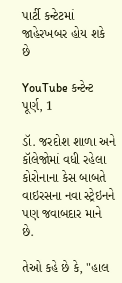પાર્ટી કન્ટેટમાં જાહેરખબર હોય શકે છે

YouTube કન્ટેન્ટ પૂર્ણ, 1

ડૉ. જરદોશ શાળા અને કૉલેજોમાં વધી રહેલા કોરોનાના કેસ બાબતે વાઇરસના નવા સ્ટ્રેઇનને પણ જવાબદાર માને છે.

તેઓ કહે છે કે, "હાલ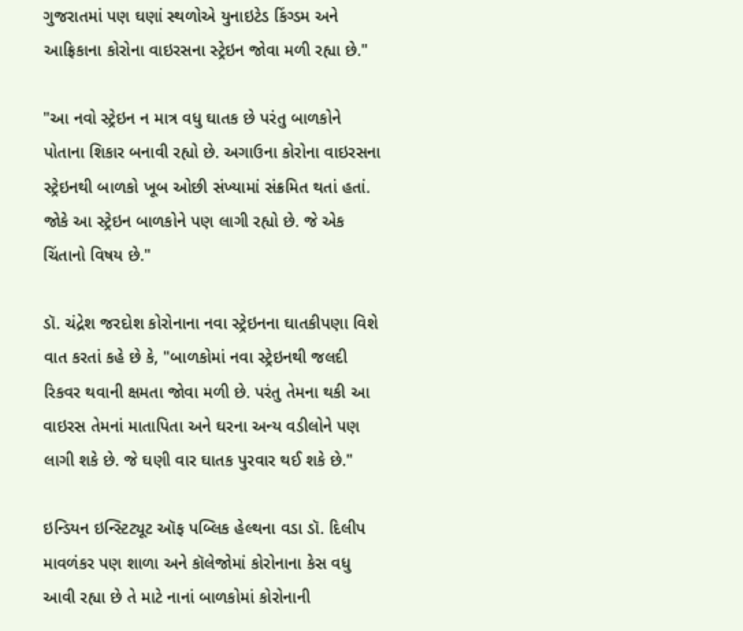ગુજરાતમાં પણ ઘણાં સ્થળોએ યુનાઇટેડ કિંગ્ડમ અને આફ્રિકાના કોરોના વાઇરસના સ્ટ્રેઇન જોવા મળી રહ્યા છે."

"આ નવો સ્ટ્રેઇન ન માત્ર વધુ ઘાતક છે પરંતુ બાળકોને પોતાના શિકાર બનાવી રહ્યો છે. અગાઉના કોરોના વાઇરસના સ્ટ્રેઇનથી બાળકો ખૂબ ઓછી સંખ્યામાં સંક્રમિત થતાં હતાં. જોકે આ સ્ટ્રેઇન બાળકોને પણ લાગી રહ્યો છે. જે એક ચિંતાનો વિષય છે."

ડૉ. ચંદ્રેશ જરદોશ કોરોનાના નવા સ્ટ્રેઇનના ઘાતકીપણા વિશે વાત કરતાં કહે છે કે, "બાળકોમાં નવા સ્ટ્રેઇનથી જલદી રિકવર થવાની ક્ષમતા જોવા મળી છે. પરંતુ તેમના થકી આ વાઇરસ તેમનાં માતાપિતા અને ઘરના અન્ય વડીલોને પણ લાગી શકે છે. જે ઘણી વાર ઘાતક પુરવાર થઈ શકે છે."

ઇન્ડિયન ઇન્સ્ટિટ્યૂટ ઑફ પબ્લિક હેલ્થના વડા ડૉ. દિલીપ માવળંકર પણ શાળા અને કૉલેજોમાં કોરોનાના કેસ વધુ આવી રહ્યા છે તે માટે નાનાં બાળકોમાં કોરોનાની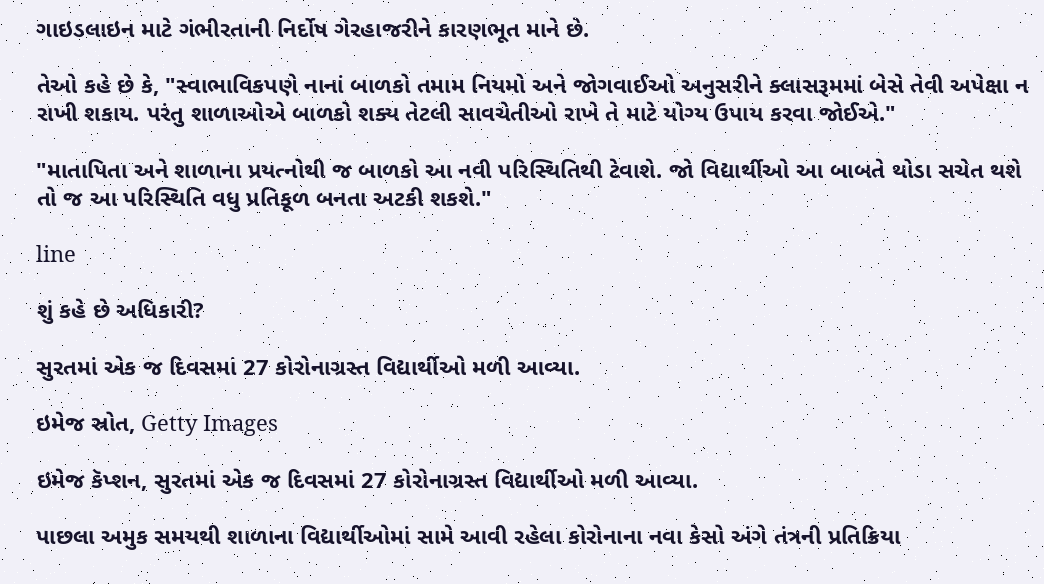ગાઇડલાઇન માટે ગંભીરતાની નિર્દોષ ગેરહાજરીને કારણભૂત માને છે.

તેઓ કહે છે કે, "સ્વાભાવિકપણે નાનાં બાળકો તમામ નિયમો અને જોગવાઈઓ અનુસરીને ક્લાસરૂમમાં બેસે તેવી અપેક્ષા ન રાખી શકાય. પરંતુ શાળાઓએ બાળકો શક્ય તેટલી સાવચેતીઓ રાખે તે માટે યોગ્ય ઉપાય કરવા જોઈએ."

"માતાપિતા અને શાળાના પ્રયત્નોથી જ બાળકો આ નવી પરિસ્થિતિથી ટેવાશે. જો વિદ્યાર્થીઓ આ બાબતે થોડા સચેત થશે તો જ આ પરિસ્થિતિ વધુ પ્રતિકૂળ બનતા અટકી શકશે."

line

શું કહે છે અધિકારી?

સુરતમાં એક જ દિવસમાં 27 કોરોનાગ્રસ્ત વિદ્યાર્થીઓ મળી આવ્યા.

ઇમેજ સ્રોત, Getty Images

ઇમેજ કૅપ્શન, સુરતમાં એક જ દિવસમાં 27 કોરોનાગ્રસ્ત વિદ્યાર્થીઓ મળી આવ્યા.

પાછલા અમુક સમયથી શાળાના વિદ્યાર્થીઓમાં સામે આવી રહેલા કોરોનાના નવા કેસો અંગે તંત્રની પ્રતિક્રિયા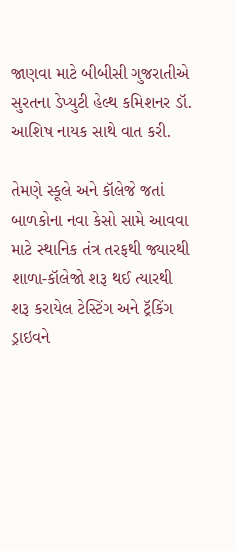જાણવા માટે બીબીસી ગુજરાતીએ સુરતના ડેપ્યુટી હેલ્થ કમિશનર ડૉ. આશિષ નાયક સાથે વાત કરી.

તેમણે સ્કૂલે અને કૉલેજે જતાં બાળકોના નવા કેસો સામે આવવા માટે સ્થાનિક તંત્ર તરફથી જ્યારથી શાળા-કૉલેજો શરૂ થઈ ત્યારથી શરૂ કરાયેલ ટેસ્ટિંગ અને ટ્રૅકિંગ ડ્રાઇવને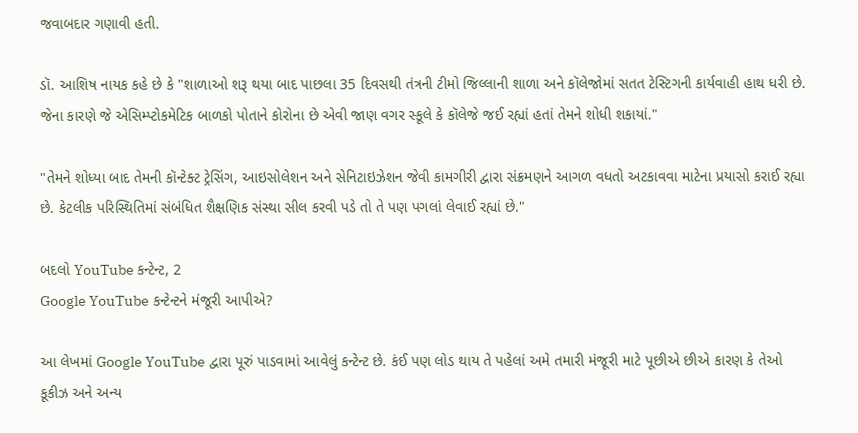જવાબદાર ગણાવી હતી.

ડૉ. આશિષ નાયક કહે છે કે "શાળાઓ શરૂ થયા બાદ પાછલા 35 દિવસથી તંત્રની ટીમો જિલ્લાની શાળા અને કૉલેજોમાં સતત ટેસ્ટિગની કાર્યવાહી હાથ ધરી છે. જેના કારણે જે એસિમ્પ્ટોકમેટિક બાળકો પોતાને કોરોના છે એવી જાણ વગર સ્કૂલે કે કૉલેજે જઈ રહ્યાં હતાં તેમને શોધી શકાયાં."

"તેમને શોધ્યા બાદ તેમની કૉન્ટેક્ટ ટ્રેસિંગ, આઇસોલેશન અને સેનિટાઇઝેશન જેવી કામગીરી દ્વારા સંક્રમણને આગળ વધતો અટકાવવા માટેના પ્રયાસો કરાઈ રહ્યા છે. કેટલીક પરિસ્થિતિમાં સંબંધિત શૈક્ષણિક સંસ્થા સીલ કરવી પડે તો તે પણ પગલાં લેવાઈ રહ્યાં છે."

બદલો YouTube કન્ટેન્ટ, 2
Google YouTube કન્ટેન્ટને મંજૂરી આપીએ?

આ લેખમાં Google YouTube દ્વારા પૂરું પાડવામાં આવેલું કન્ટેન્ટ છે. કંઈ પણ લોડ થાય તે પહેલાં અમે તમારી મંજૂરી માટે પૂછીએ છીએ કારણ કે તેઓ કૂકીઝ અને અન્ય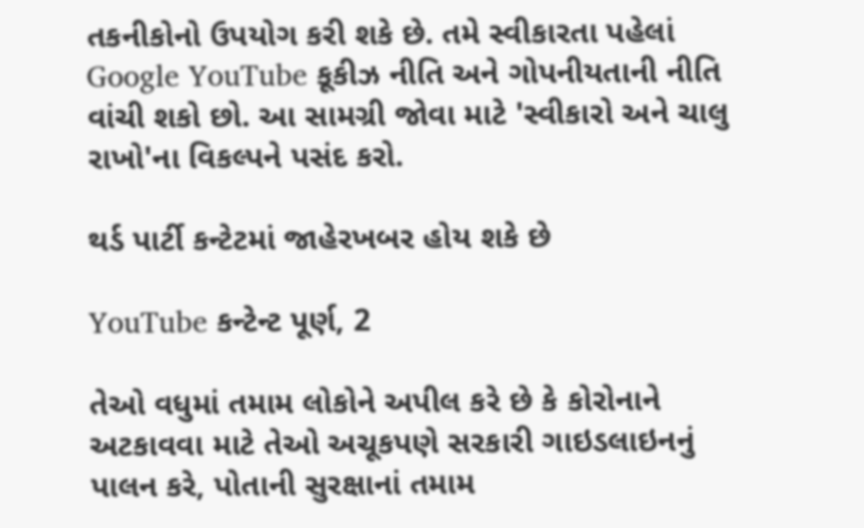તકનીકોનો ઉપયોગ કરી શકે છે. તમે સ્વીકારતા પહેલાં Google YouTube કૂકીઝ નીતિ અને ગોપનીયતાની નીતિ વાંચી શકો છો. આ સામગ્રી જોવા માટે 'સ્વીકારો અને ચાલુ રાખો'ના વિકલ્પને પસંદ કરો.

થર્ડ પાર્ટી કન્ટેટમાં જાહેરખબર હોય શકે છે

YouTube કન્ટેન્ટ પૂર્ણ, 2

તેઓ વધુમાં તમામ લોકોને અપીલ કરે છે કે કોરોનાને અટકાવવા માટે તેઓ અચૂકપણે સરકારી ગાઇડલાઇનનું પાલન કરે, પોતાની સુરક્ષાનાં તમામ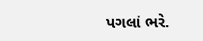પગલાં ભરે.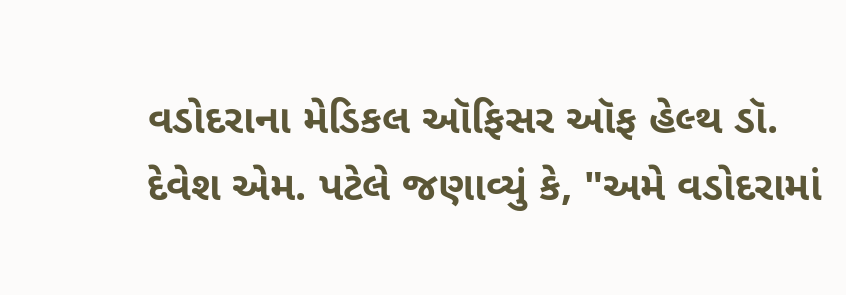વડોદરાના મેડિકલ ઑફિસર ઑફ હેલ્થ ડૉ. દેવેશ એમ. પટેલે જણાવ્યું કે, "અમે વડોદરામાં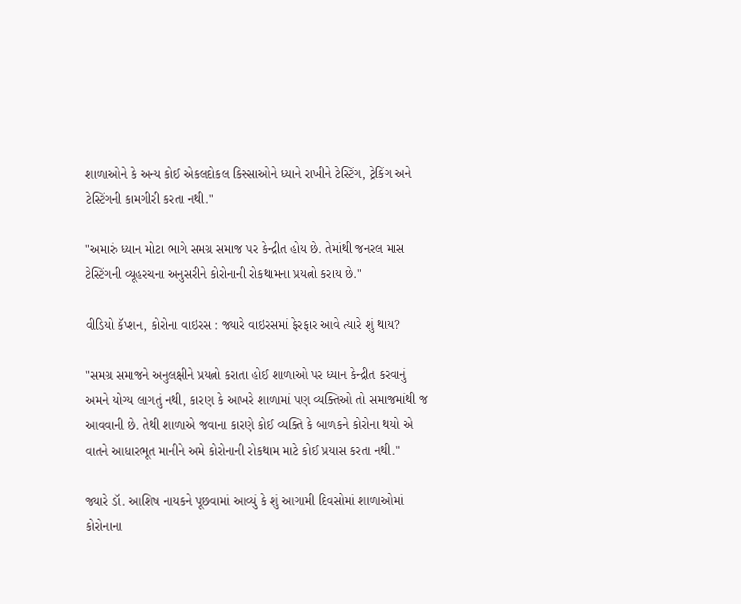શાળાઓને કે અન્ય કોઈ એકલદોકલ કિસ્સાઓને ધ્યાને રાખીને ટેસ્ટિંગ, ટ્રેકિંગ અને ટેસ્ટિંગની કામગીરી કરતા નથી."

"અમારું ધ્યાન મોટા ભાગે સમગ્ર સમાજ પર કેન્દ્રીત હોય છે. તેમાંથી જનરલ માસ ટેસ્ટિંગની વ્યૂહરચના અનુસરીને કોરોનાની રોકથામના પ્રયત્નો કરાય છે."

વીડિયો કૅપ્શન, કોરોના વાઇરસ : જ્યારે વાઇરસમાં ફેરફાર આવે ત્યારે શું થાય?

"સમગ્ર સમાજને અનુલક્ષીને પ્રયત્નો કરાતા હોઈ શાળાઓ પર ધ્યાન કેન્દ્રીત કરવાનું અમને યોગ્ય લાગતું નથી, કારણ કે આખરે શાળામાં પણ વ્યક્તિઓ તો સમાજમાંથી જ આવવાની છે. તેથી શાળાએ જવાના કારણે કોઈ વ્યક્તિ કે બાળકને કોરોના થયો એ વાતને આધારભૂત માનીને અમે કોરોનાની રોકથામ માટે કોઈ પ્રયાસ કરતા નથી."

જ્યારે ડૉ. આશિષ નાયકને પૂછવામાં આવ્યું કે શું આગામી દિવસોમાં શાળાઓમાં કોરોનાના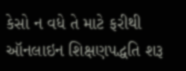કેસો ન વધે તે માટે ફરીથી ઑનલાઇન શિક્ષણપદ્ધતિ શરૂ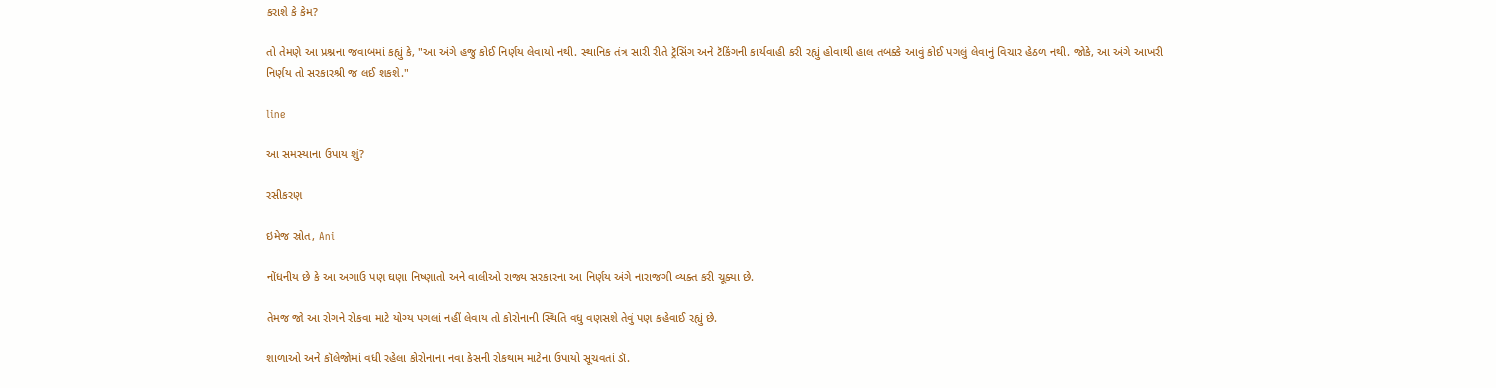કરાશે કે કેમ?

તો તેમણે આ પ્રશ્નના જવાબમાં કહ્યું કે, "આ અંગે હજુ કોઈ નિર્ણય લેવાયો નથી. સ્થાનિક તંત્ર સારી રીતે ટ્રૅસિંગ અને ટૅકિંગની કાર્યવાહી કરી રહ્યું હોવાથી હાલ તબક્કે આવું કોઈ પગલું લેવાનું વિચાર હેઠળ નથી. જોકે, આ અંગે આખરી નિર્ણય તો સરકારશ્રી જ લઈ શકશે."

line

આ સમસ્યાના ઉપાય શું?

રસીકરણ

ઇમેજ સ્રોત, Ani

નોંધનીય છે કે આ અગાઉ પણ ઘણા નિષ્ણાતો અને વાલીઓ રાજ્ય સરકારના આ નિર્ણય અંગે નારાજગી વ્યક્ત કરી ચૂક્યા છે.

તેમજ જો આ રોગને રોકવા માટે યોગ્ય પગલાં નહીં લેવાય તો કોરોનાની સ્થિતિ વધુ વણસશે તેવું પણ કહેવાઈ રહ્યું છે.

શાળાઓ અને કૉલેજોમાં વધી રહેલા કોરોનાના નવા કેસની રોકથામ માટેના ઉપાયો સૂચવતાં ડૉ.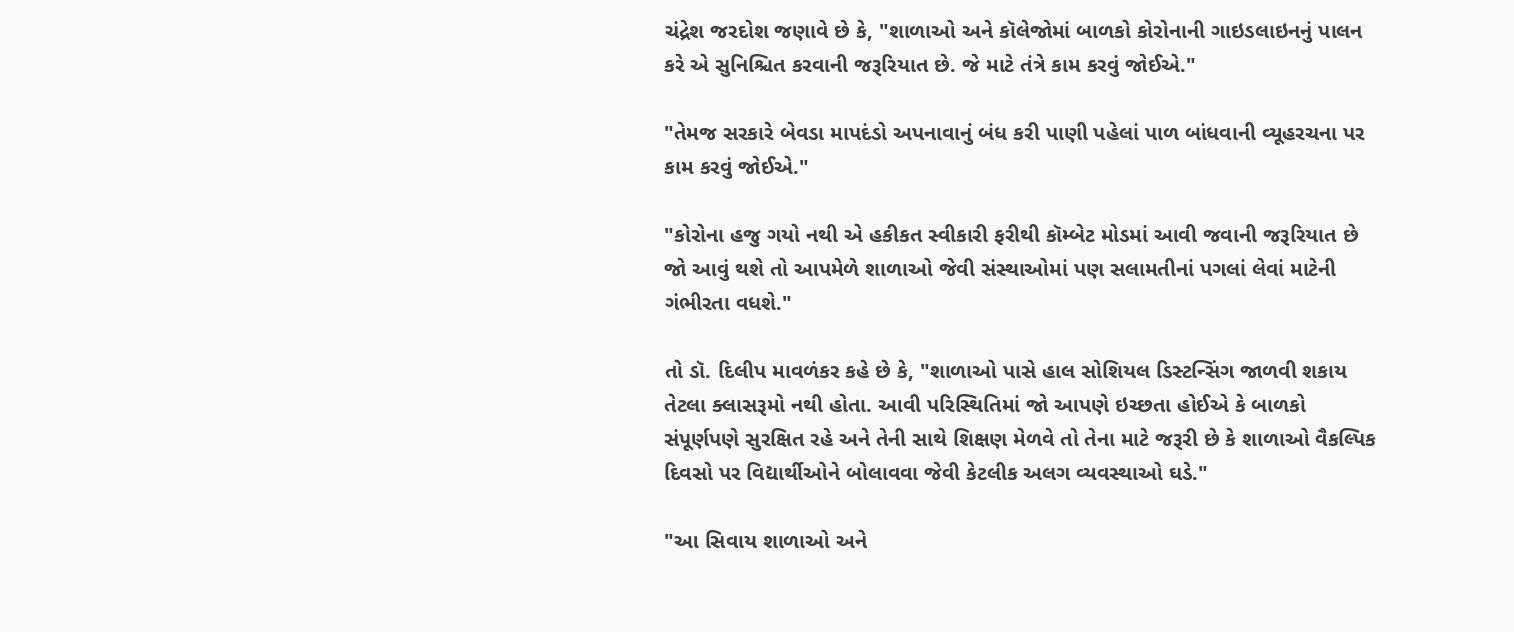ચંદ્રેશ જરદોશ જણાવે છે કે, "શાળાઓ અને કૉલેજોમાં બાળકો કોરોનાની ગાઇડલાઇનનું પાલન કરે એ સુનિશ્ચિત કરવાની જરૂરિયાત છે. જે માટે તંત્રે કામ કરવું જોઈએ."

"તેમજ સરકારે બેવડા માપદંડો અપનાવાનું બંધ કરી પાણી પહેલાં પાળ બાંધવાની વ્યૂહરચના પર કામ કરવું જોઈએ."

"કોરોના હજુ ગયો નથી એ હકીકત સ્વીકારી ફરીથી કૉમ્બેટ મોડમાં આવી જવાની જરૂરિયાત છે જો આવું થશે તો આપમેળે શાળાઓ જેવી સંસ્થાઓમાં પણ સલામતીનાં પગલાં લેવાં માટેની ગંભીરતા વધશે."

તો ડૉ. દિલીપ માવળંકર કહે છે કે, "શાળાઓ પાસે હાલ સોશિયલ ડિસ્ટન્સિંગ જાળવી શકાય તેટલા ક્લાસરૂમો નથી હોતા. આવી પરિસ્થિતિમાં જો આપણે ઇચ્છતા હોઈએ કે બાળકો સંપૂર્ણપણે સુરક્ષિત રહે અને તેની સાથે શિક્ષણ મેળવે તો તેના માટે જરૂરી છે કે શાળાઓ વૈકલ્પિક દિવસો પર વિદ્યાર્થીઓને બોલાવવા જેવી કેટલીક અલગ વ્યવસ્થાઓ ઘડે."

"આ સિવાય શાળાઓ અને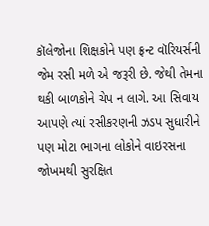કૉલેજોના શિક્ષકોને પણ ફ્રન્ટ વૉરિયર્સની જેમ રસી મળે એ જરૂરી છે. જેથી તેમના થકી બાળકોને ચેપ ન લાગે. આ સિવાય આપણે ત્યાં રસીકરણની ઝડપ સુધારીને પણ મોટા ભાગના લોકોને વાઇરસના જોખમથી સુરક્ષિત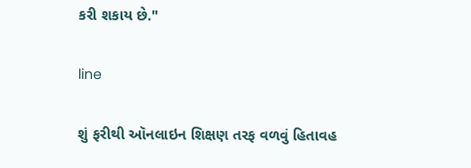કરી શકાય છે."

line

શું ફરીથી ઑનલાઇન શિક્ષણ તરફ વળવું હિતાવહ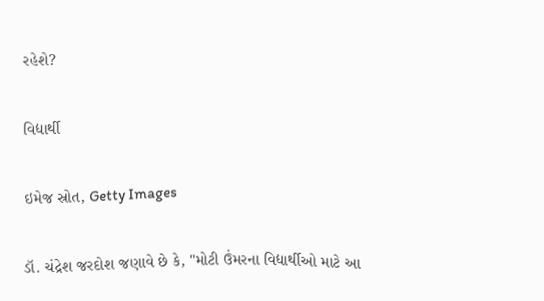રહેશે?

વિદ્યાર્થી

ઇમેજ સ્રોત, Getty Images

ડૉ. ચંદ્રેશ જરદોશ જણાવે છે કે, "મોટી ઉંમરના વિદ્યાર્થીઓ માટે આ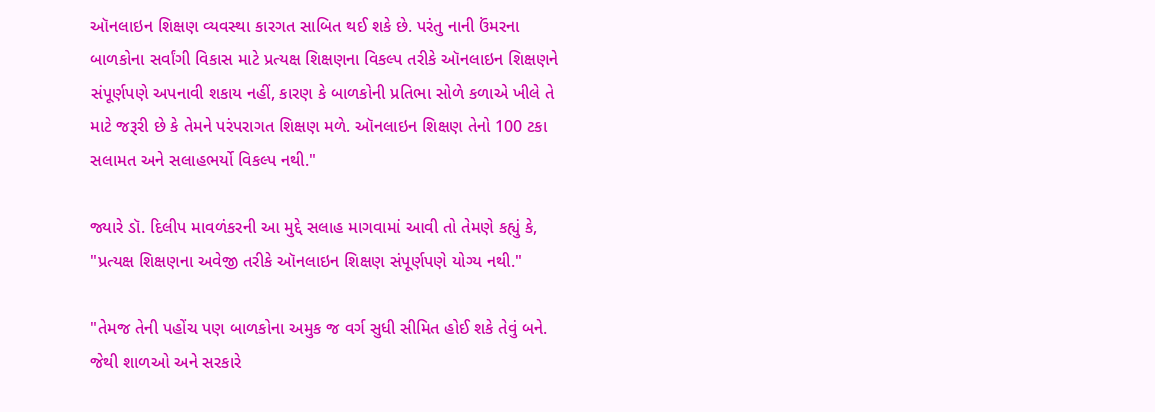ઑનલાઇન શિક્ષણ વ્યવસ્થા કારગત સાબિત થઈ શકે છે. પરંતુ નાની ઉંમરના બાળકોના સર્વાંગી વિકાસ માટે પ્રત્યક્ષ શિક્ષણના વિકલ્પ તરીકે ઑનલાઇન શિક્ષણને સંપૂર્ણપણે અપનાવી શકાય નહીં, કારણ કે બાળકોની પ્રતિભા સોળે કળાએ ખીલે તે માટે જરૂરી છે કે તેમને પરંપરાગત શિક્ષણ મળે. ઑનલાઇન શિક્ષણ તેનો 100 ટકા સલામત અને સલાહભર્યો વિકલ્પ નથી."

જ્યારે ડૉ. દિલીપ માવળંકરની આ મુદ્દે સલાહ માગવામાં આવી તો તેમણે કહ્યું કે, "પ્રત્યક્ષ શિક્ષણના અવેજી તરીકે ઑનલાઇન શિક્ષણ સંપૂર્ણપણે યોગ્ય નથી."

"તેમજ તેની પહોંચ પણ બાળકોના અમુક જ વર્ગ સુધી સીમિત હોઈ શકે તેવું બને. જેથી શાળઓ અને સરકારે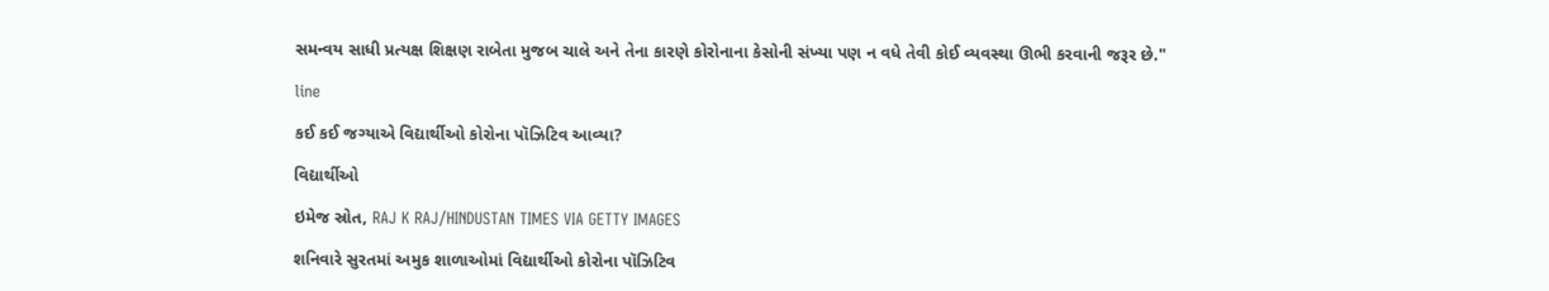સમન્વય સાધી પ્રત્યક્ષ શિક્ષણ રાબેતા મુજબ ચાલે અને તેના કારણે કોરોનાના કેસોની સંખ્યા પણ ન વધે તેવી કોઈ વ્યવસ્થા ઊભી કરવાની જરૂર છે."

line

કઈ કઈ જગ્યાએ વિદ્યાર્થીઓ કોરોના પૉઝિટિવ આવ્યા?

વિદ્યાર્થીઓ

ઇમેજ સ્રોત, RAJ K RAJ/HINDUSTAN TIMES VIA GETTY IMAGES

શનિવારે સુરતમાં અમુક શાળાઓમાં વિદ્યાર્થીઓ કોરોના પૉઝિટિવ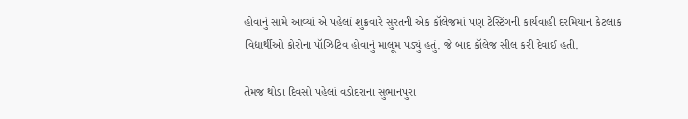હોવાનું સામે આવ્યાં એ પહેલાં શુક્રવારે સુરતની એક કૉલેજમાં પણ ટેસ્ટિંગની કાર્યવાહી દરમિયાન કેટલાક વિદ્યાર્થીઓ કોરોના પૉઝિટિવ હોવાનું માલૂમ પડ્યું હતું. જે બાદ કૉલેજ સીલ કરી દેવાઈ હતી.

તેમજ થોડા દિવસો પહેલાં વડોદરાના સુભાનપુરા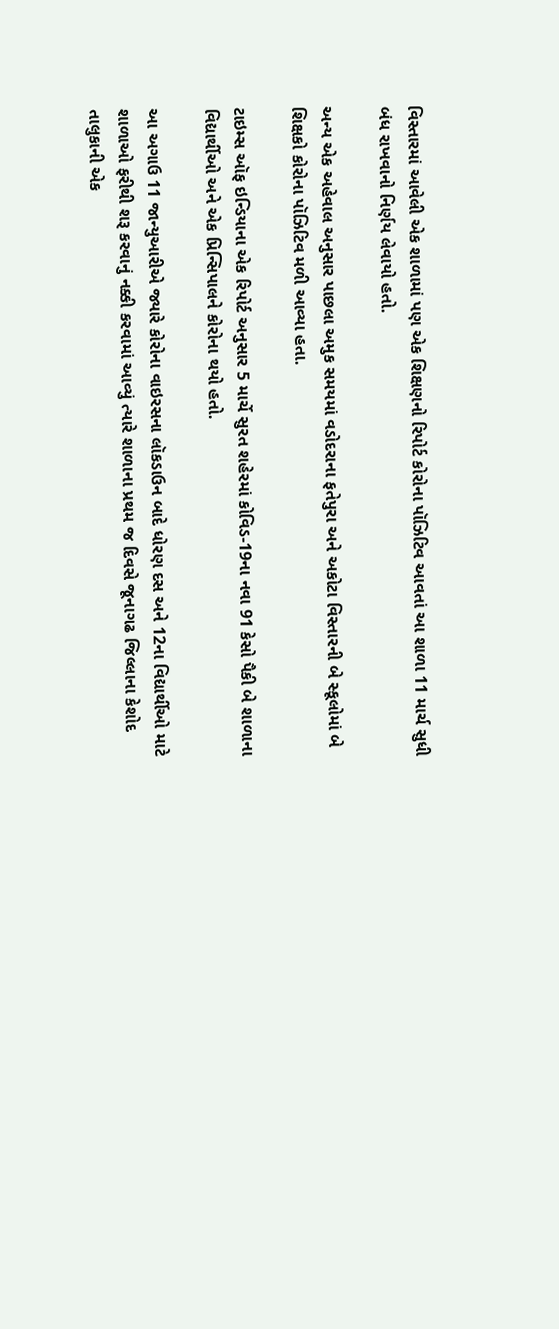વિસ્તારમાં આવેલી એક શાળામાં પણ એક શિક્ષણનો રિપોર્ટ કોરોના પૉઝિટિવ આવતાં આ શાળા 11 માર્ચ સુધી બંધ રાખવાનો નિર્ણય લેવાયો હતો.

અન્ય એક અહેવાલ અનુસાર પાછલા અમુક સમયમાં વડોદરાના ફતેપુરા અને અકોટા વિસ્તારની બે સ્કૂલોમાં બે શિક્ષકો કોરોના પૉઝિટિવ મળી આવ્યા હતા.

ટાઇમ્સ ઑફ ઇન્ડિયાના એક રિપોર્ટ અનુસાર 5 માર્ચે સુરત શહેરમાં કોવિડ-19ના નવા 91 કેસો પૈકી બે શાળાના વિદ્યાર્થીઓ અને એક પ્રિન્સિપાલને કોરોના થયો હતો.

આ અગાઉ 11 જાન્યુઆરીએ જ્યારે કોરોના વાઇરસના લૉકડાઉન બાદે ધોરણ દસ અને 12ના વિદ્યાર્થીઓ માટે શાળાઓ ફરીથી શરૂ કરવાનું નક્કી કરવામાં આવ્યું ત્યારે શાળાના પ્રથમ જ દિવસે જૂનાગઢ જિલ્લાના કેશોદ તાલુકાની એક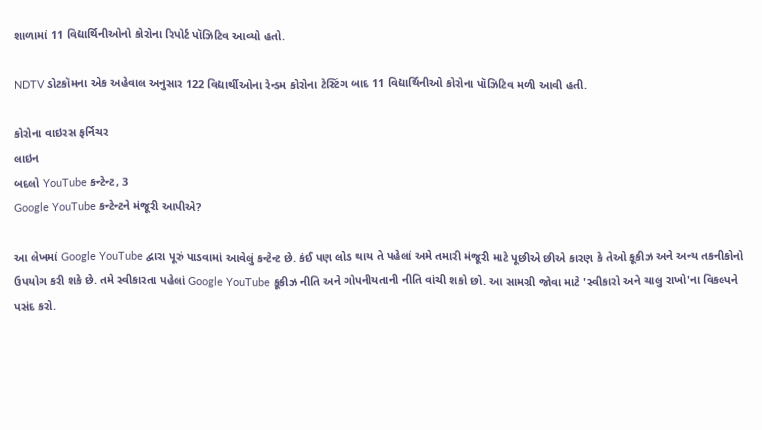શાળામાં 11 વિદ્યાર્થિનીઓનો કોરોના રિપોર્ટ પૉઝિટિવ આવ્યો હતો.

NDTV ડોટકૉમના એક અહેવાલ અનુસાર 122 વિદ્યાર્થીઓના રેન્ડમ કોરોના ટેસ્ટિંગ બાદ 11 વિદ્યાર્થિનીઓ કોરોના પૉઝિટિવ મળી આવી હતી.

કોરોના વાઇરસ ફર્નિચર
લાઇન
બદલો YouTube કન્ટેન્ટ, 3
Google YouTube કન્ટેન્ટને મંજૂરી આપીએ?

આ લેખમાં Google YouTube દ્વારા પૂરું પાડવામાં આવેલું કન્ટેન્ટ છે. કંઈ પણ લોડ થાય તે પહેલાં અમે તમારી મંજૂરી માટે પૂછીએ છીએ કારણ કે તેઓ કૂકીઝ અને અન્ય તકનીકોનો ઉપયોગ કરી શકે છે. તમે સ્વીકારતા પહેલાં Google YouTube કૂકીઝ નીતિ અને ગોપનીયતાની નીતિ વાંચી શકો છો. આ સામગ્રી જોવા માટે 'સ્વીકારો અને ચાલુ રાખો'ના વિકલ્પને પસંદ કરો.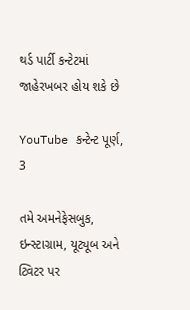થર્ડ પાર્ટી કન્ટેટમાં જાહેરખબર હોય શકે છે

YouTube કન્ટેન્ટ પૂર્ણ, 3

તમે અમનેફેસબુક, ઇન્સ્ટાગ્રામ, યૂટ્યૂબ અને ટ્વિટર પર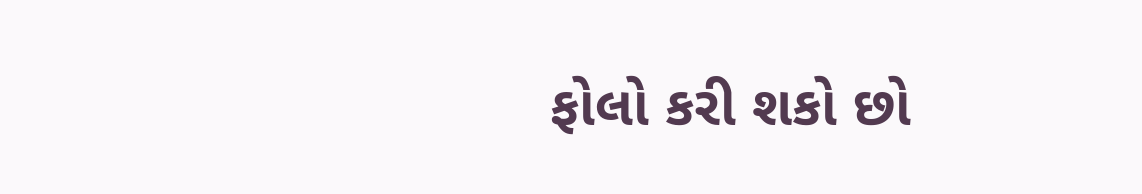ફોલો કરી શકો છો